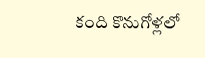కంది కొనుగోళ్లలో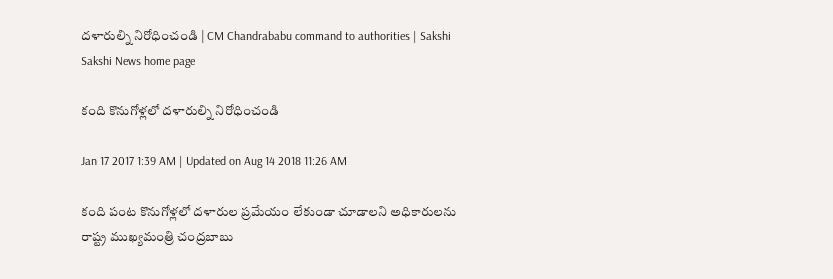దళారుల్ని నిరోధించండి | CM Chandrababu command to authorities | Sakshi
Sakshi News home page

కంది కొనుగోళ్లలో దళారుల్ని నిరోధించండి

Jan 17 2017 1:39 AM | Updated on Aug 14 2018 11:26 AM

కంది పంట కొనుగోళ్లలో దళారుల ప్రమేయం లేకుండా చూడాలని అధికారులను రాష్ట్ర ముఖ్యమంత్రి చంద్రబాబు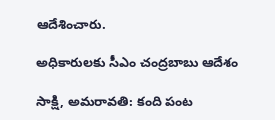ఆదేశించారు.

అధికారులకు సీఎం చంద్రబాబు ఆదేశం

సాక్షి, అమరావతి: కంది పంట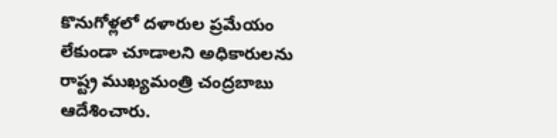కొనుగోళ్లలో దళారుల ప్రమేయం లేకుండా చూడాలని అధికారులను రాష్ట్ర ముఖ్యమంత్రి చంద్రబాబు ఆదేశించారు.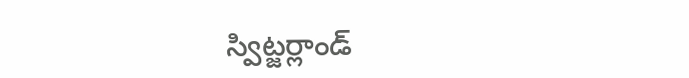స్విట్జర్లాండ్‌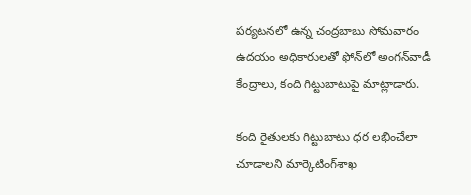పర్యటనలో ఉన్న చంద్రబాబు సోమవారం ఉదయం అధికారులతో ఫోన్‌లో అంగన్‌వాడీ కేంద్రాలు, కంది గిట్టుబాటుపై మాట్లాడారు.

కంది రైతులకు గిట్టుబాటు ధర లభించేలా చూడాలని మార్కెటింగ్‌శాఖ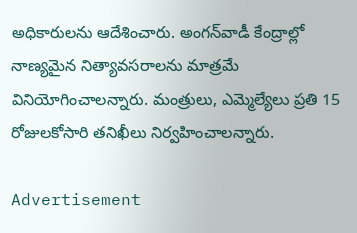అధికారులను ఆదేశించారు. అంగన్‌వాడీ కేంద్రాల్లో నాణ్యమైన నిత్యావసరాలను మాత్రమే వినియోగించాలన్నారు. మంత్రులు, ఎమ్మెల్యేలు ప్రతి 15 రోజులకోసారి తనిఖీలు నిర్వహించాలన్నారు.

Advertisement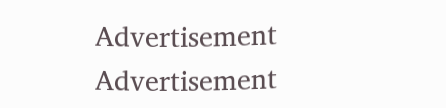Advertisement
Advertisement